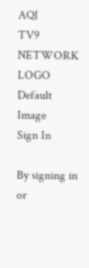AQI
TV9 NETWORK LOGO
Default Image
Sign In

By signing in or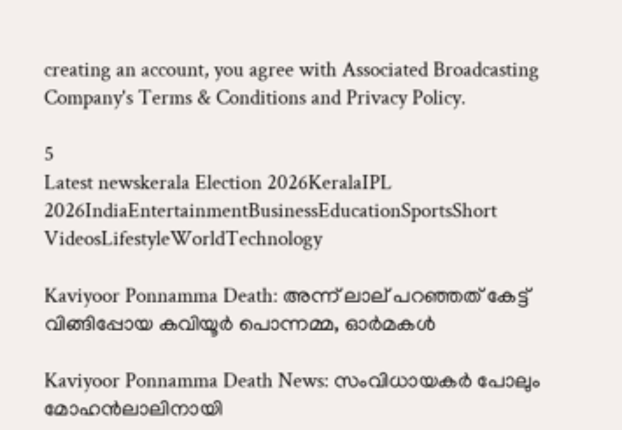creating an account, you agree with Associated Broadcasting Company's Terms & Conditions and Privacy Policy.

5
Latest newskerala Election 2026KeralaIPL 2026IndiaEntertainmentBusinessEducationSportsShort VideosLifestyleWorldTechnology

Kaviyoor Ponnamma Death: അന്ന് ലാല് പറഞ്ഞത് കേട്ട് വിങ്ങിപ്പോയ കവിയൂർ പൊന്നമ്മ, ഓര്‍മകള്‍

Kaviyoor Ponnamma Death News: സംവിധായകർ പോലും മോഹൻലാലിനായി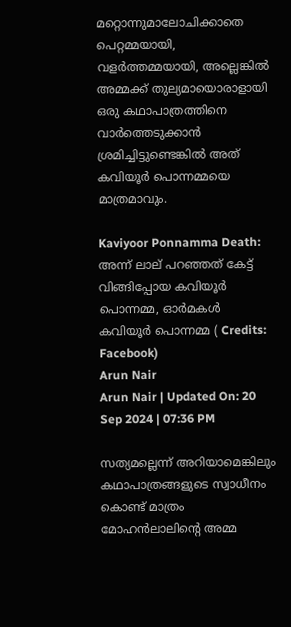മറ്റൊന്നുമാലോചിക്കാതെ പെറ്റമ്മയായി, വളർത്തമ്മയായി, അല്ലെങ്കിൽ അമ്മക്ക് തുല്യമായൊരാളായി ഒരു കഥാപാത്രത്തിനെ വാർത്തെടുക്കാൻ ശ്രമിച്ചിട്ടുണ്ടെങ്കിൽ അത് കവിയൂർ പൊന്നമ്മയെ മാത്രമാവും.

Kaviyoor Ponnamma Death: അന്ന് ലാല് പറഞ്ഞത് കേട്ട് വിങ്ങിപ്പോയ കവിയൂർ പൊന്നമ്മ, ഓര്‍മകള്‍
കവിയൂർ പൊന്നമ്മ ( Credits: Facebook)
Arun Nair
Arun Nair | Updated On: 20 Sep 2024 | 07:36 PM

സത്യമല്ലെന്ന് അറിയാമെങ്കിലും കഥാപാത്രങ്ങളുടെ സ്വാധീനം കൊണ്ട് മാത്രം മോഹൻലാലിൻ്റെ അമ്മ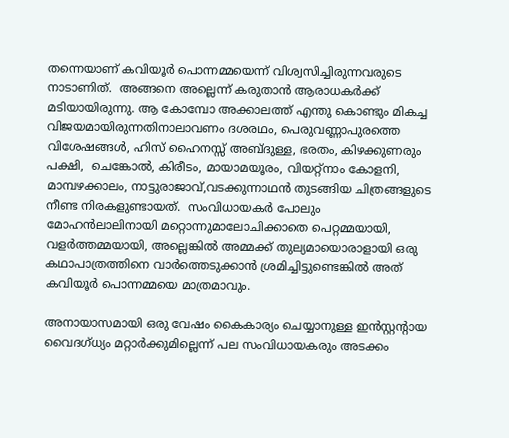തന്നെയാണ് കവിയൂർ പൊന്നമ്മയെന്ന് വിശ്വസിച്ചിരുന്നവരുടെ നാടാണിത്.  അങ്ങനെ അല്ലെന്ന് കരുതാൻ ആരാധകർക്ക് മടിയായിരുന്നു. ആ കോമ്പോ അക്കാലത്ത് എന്തു കൊണ്ടും മികച്ച വിജയമായിരുന്നതിനാലാവണം ദശരഥം, പെരുവണ്ണാപുരത്തെ വിശേഷങ്ങൾ, ഹിസ്‌ ഹൈനസ്സ്‌ അബ്ദുള്ള, ഭരതം, കിഴക്കുണരും പക്ഷി,  ചെങ്കോൽ, കിരീടം, മായാമയൂരം, വിയറ്റ്നാം കോളനി, മാമ്പഴക്കാലം, നാട്ടുരാജാവ്‌,വടക്കുന്നാഥൻ തുടങ്ങിയ ചിത്രങ്ങളുടെ  നീണ്ട നിരകളുണ്ടായത്.  സംവിധായകർ പോലും മോഹൻലാലിനായി മറ്റൊന്നുമാലോചിക്കാതെ പെറ്റമ്മയായി, വളർത്തമ്മയായി, അല്ലെങ്കിൽ അമ്മക്ക് തുല്യമായൊരാളായി ഒരു കഥാപാത്രത്തിനെ വാർത്തെടുക്കാൻ ശ്രമിച്ചിട്ടുണ്ടെങ്കിൽ അത് കവിയൂർ പൊന്നമ്മയെ മാത്രമാവും.

അനായാസമായി ഒരു വേഷം കൈകാര്യം ചെയ്യാനുള്ള ഇൻസ്റ്റൻ്റായ വൈദഗ്ധ്യം മറ്റാർക്കുമില്ലെന്ന് പല സംവിധായകരും അടക്കം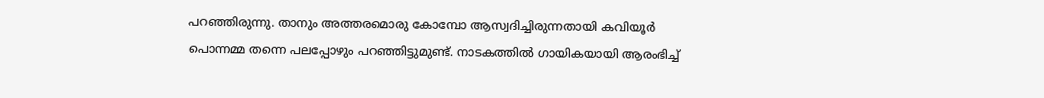പറഞ്ഞിരുന്നു. താനും അത്തരമൊരു കോമ്പോ ആസ്വദിച്ചിരുന്നതായി കവിയൂർ പൊന്നമ്മ തന്നെ പലപ്പോഴും പറഞ്ഞിട്ടുമുണ്ട്. നാടകത്തിൽ ഗായികയായി ആരംഭിച്ച്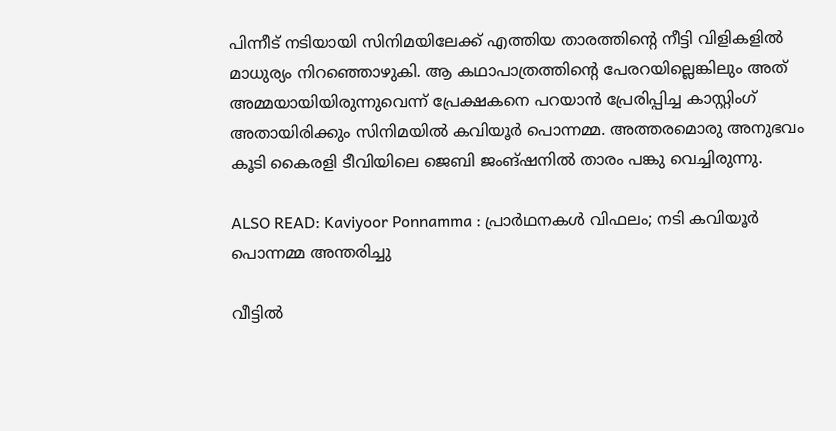പിന്നീട് നടിയായി സിനിമയിലേക്ക് എത്തിയ താരത്തിൻ്റെ നീട്ടി വിളികളിൽ മാധുര്യം നിറഞ്ഞൊഴുകി. ആ കഥാപാത്രത്തിൻ്റെ പേരറയില്ലെങ്കിലും അത് അമ്മയായിയിരുന്നുവെന്ന് പ്രേക്ഷകനെ പറയാൻ പ്രേരിപ്പിച്ച കാസ്റ്റിംഗ് അതായിരിക്കും സിനിമയിൽ കവിയൂർ പൊന്നമ്മ. അത്തരമൊരു അനുഭവം കൂടി കൈരളി ടീവിയിലെ ജെബി ജംങ്ഷനിൽ താരം പങ്കു വെച്ചിരുന്നു.

ALSO READ: Kaviyoor Ponnamma : പ്രാർഥനകൾ വിഫലം; നടി കവിയൂർ പൊന്നമ്മ അന്തരിച്ചു

വീട്ടിൽ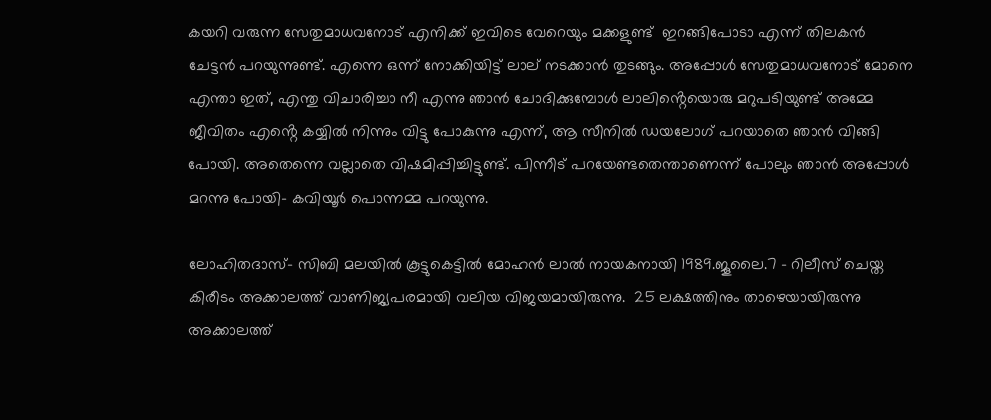കയറി വരുന്ന സേതുമാധവനോട് എനിക്ക് ഇവിടെ വേറെയും മക്കളുണ്ട്  ഇറങ്ങിപോടാ എന്ന് തിലകൻ ചേട്ടൻ പറയുന്നുണ്ട്. എന്നെ ഒന്ന് നോക്കിയിട്ട് ലാല് നടക്കാൻ തുടങ്ങും. അപ്പോൾ സേതുമാധവനോട് മോനെ എന്താ ഇത്, എന്തു വിചാരിച്ചാ നീ എന്നു ഞാൻ ചോദിക്കുമ്പോൾ ലാലിൻ്റെയൊരു മറുപടിയുണ്ട് അമ്മേ ജീവിതം എൻ്റെ കയ്യിൽ നിന്നും വിട്ടു പോകുന്നു എന്ന്, ആ സീനിൽ ഡയലോഗ് പറയാതെ ഞാൻ വിങ്ങി പോയി. അതെന്നെ വല്ലാതെ വിഷമിപ്പിച്ചിട്ടുണ്ട്. പിന്നീട് പറയേണ്ടതെന്താണെന്ന് പോലും ഞാൻ അപ്പോൾ മറന്നു പോയി- കവിയൂർ പൊന്നമ്മ പറയുന്നു.

ലോഹിതദാസ്- സിബി മലയിൽ കൂട്ടുകെട്ടിൽ മോഹൻ ലാൽ നായകനായി 1989.ജൂലൈ.7 – റിലീസ് ചെയ്ത കിരീടം അക്കാലത്ത് വാണിജ്യപരമായി വലിയ വിജയമായിരുന്നു.  25 ലക്ഷത്തിനും താഴെയായിരുന്നു അക്കാലത്ത്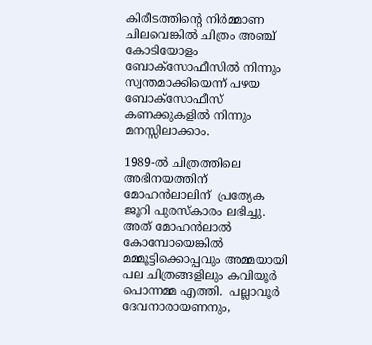കിരീടത്തിൻ്റെ നിർമ്മാണ ചിലവെങ്കിൽ ചിത്രം അഞ്ച് കോടിയോളം ബോക്സോഫീസിൽ നിന്നും സ്വന്തമാക്കിയെന്ന് പഴയ ബോക്സോഫീസ് കണക്കുകളിൽ നിന്നും മനസ്സിലാക്കാം.

1989-ൽ ചിത്രത്തിലെ അഭിനയത്തിന് മോഹൻലാലിന്  പ്രത്യേക ജൂറി പുരസ്കാരം ലഭിച്ചു. അത് മോഹൻലാൽ കോമ്പോയെങ്കിൽ മമ്മൂട്ടിക്കൊപ്പവും അമ്മയായി പല ചിത്രങ്ങളിലും കവിയൂർ പൊന്നമ്മ എത്തി.  പല്ലാവൂർ ദേവനാരായണനും,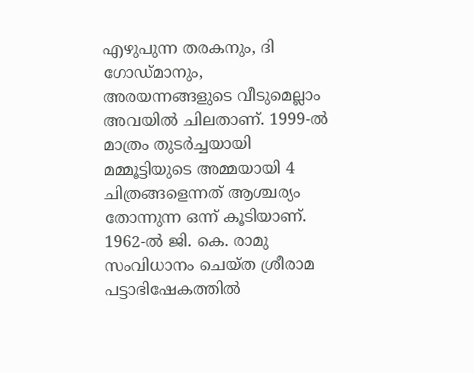എഴുപുന്ന തരകനും, ദി ഗോഡ്മാനും, അരയന്നങ്ങളുടെ വീടുമെല്ലാം അവയിൽ ചിലതാണ്. 1999-ൽ മാത്രം തുടർച്ചയായി മമ്മൂട്ടിയുടെ അമ്മയായി 4 ചിത്രങ്ങളെന്നത് ആശ്ചര്യം തോന്നുന്ന ഒന്ന് കൂടിയാണ്. 1962-ൽ ജി. കെ. രാമു സംവിധാനം ചെയ്ത ശ്രീരാമ പട്ടാഭിഷേകത്തിൽ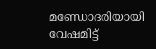മണ്ഡോദരിയായി വേഷമിട്ട്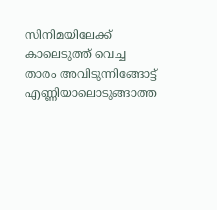സിനിമയിലേക്ക് കാലെടുത്ത് വെച്ച താരം അവിടുന്നിങ്ങോട്ട് എണ്ണിയാലൊടുങ്ങാത്ത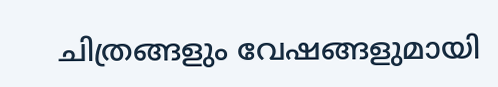ചിത്രങ്ങളും വേഷങ്ങളുമായി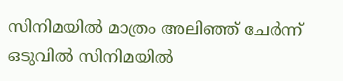സിനിമയിൽ മാത്രം അലിഞ്ഞ് ചേർന്ന് ഒടുവിൽ സിനിമയിൽ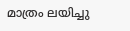മാത്രം ലയിച്ചു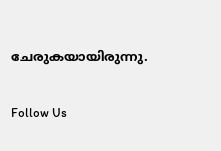ചേരുകയായിരുന്നു.

Follow Us